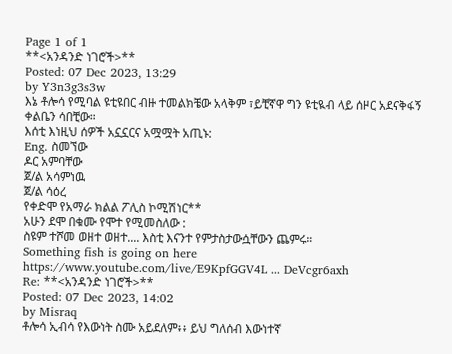Page 1 of 1
**<አንዳንድ ነገሮች>**
Posted: 07 Dec 2023, 13:29
by Y3n3g3s3w
እኔ ቶሎሳ የሚባል ዩቲዩበር ብዙ ተመልክቼው አላቅም ፣ይቺኛዋ ግን ዩቲዪብ ላይ ሰዞር አደናቅፋኝ ቀልቤን ሳበቺው።
እሰቲ እነዚህ ሰዎች አኗኗርና አሟሟት አጢኑ:
Eng. ስመኘው
ዶር አምባቸው
ጀ/ል አሳምነዉ
ጀ/ል ሳዕረ
የቀድሞ የአማራ ክልል ፖሊስ ኮሚሽነር**
አሁን ደሞ በቁሙ የሞተ የሚመስለው :
ስዩም ተሾመ ወዘተ ወዘተ.... እስቲ እናንተ የምታስታውሷቸውን ጨምሩ።
Something fish is going on here
https://www.youtube.com/live/E9KpfGGV4L ... DeVcgr6axh
Re: **<አንዳንድ ነገሮች>**
Posted: 07 Dec 2023, 14:02
by Misraq
ቶሎሳ ኢብሳ የእውነት ስሙ አይደለም፥፥ ይህ ግለሰብ እውነተኛ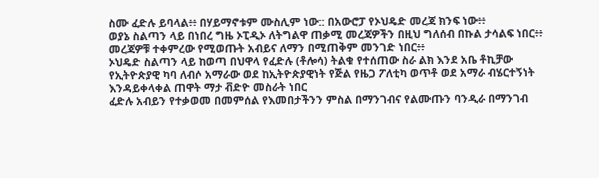ስሙ ፈድሉ ይባላል፥፥ በሃይማኖቱም ሙስሊም ነው:: በአውሮፓ የኦህዴድ መረጃ ክንፍ ነው፥፥
ወያኔ ስልጣን ላይ በነበረ ግዜ ኦፒዲኦ ለትግልዋ ጠቃሚ መረጃዎችን በዚህ ግለሰብ በኩል ታሳልፍ ነበር፥፥ መረጃዎቹ ተቀምረው የሚወጡት አብይና ለማን በሚጠቅም መንገድ ነበር፥፥
ኦህዴድ ስልጣን ላይ ከወጣ በህዋላ የፈድሉ (ቶሎሳ) ትልቁ የተሰጠው ስራ ልክ እንደ አቤ ቶኪቻው የኢትዮጵያዊ ካባ ለብሶ አማራው ወደ ከኢትዮጵያዊነት የጅል የዜጋ ፖለቲካ ወጥቶ ወደ አማራ ብሄርተኝነት እንዳይቀላቀል ጠዋት ማታ ቭድዮ መስራት ነበር
ፈድሉ አብይን የተቃወመ በመምሰል የእመበታችንን ምስል በማንገብና የልሙጡን ባንዲራ በማንገብ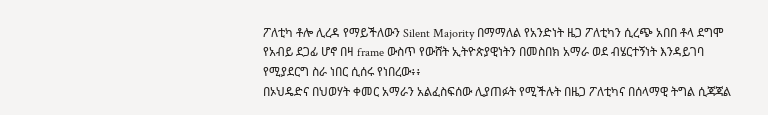ፖለቲካ ቶሎ ሊረዳ የማይችለውን Silent Majority በማማለል የአንድነት ዜጋ ፖለቲካን ሲረጭ አበበ ቶላ ደግሞ የአብይ ደጋፊ ሆኖ በዛ frame ውስጥ የውሸት ኢትዮጵያዊነትን በመስበክ አማራ ወደ ብሄርተኝነት እንዳይገባ የሚያደርግ ስራ ነበር ሲሰሩ የነበረው፥፥
በኦህዴድና በህወሃት ቀመር አማራን አልፈስፍሰው ሊያጠፉት የሚችሉት በዜጋ ፖለቲካና በሰላማዊ ትግል ሲጃጃል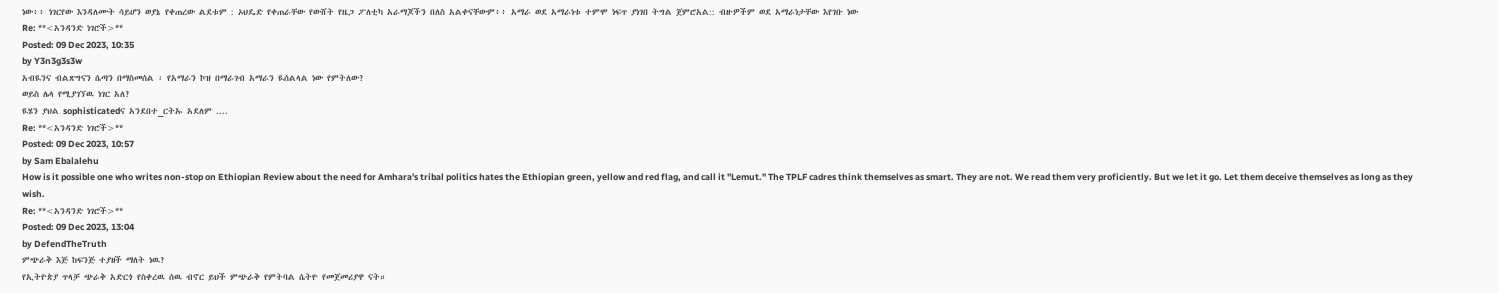ነው፥፥ ነገርየው እንዳለሙት ሳይሆን ወያኔ የቀጠረው ልደቱም : ኦህዴድ የቀጠራቸው የውሸት የዜጋ ፖለቲካ አራማጆችን በለስ አልቀናቸውም፥፥ አማራ ወደ አማራነቱ ተምሞ ነፍጥ ያነገበ ትግል ጀምሮአል:: ብዙዎችም ወደ አማራነታቸው እየገቡ ነው
Re: **<አንዳንድ ነገሮች>**
Posted: 09 Dec 2023, 10:35
by Y3n3g3s3w
አብዪንና ብልጽግናን ሴጣን በማስመሰል ፡ የአማራን ኮዝ በማራገብ አማራን ዪሰልላል ነው የምትለው?
ወይስ ሌላ የሚያገኘዉ ነገር አለ?
ዪሄን ያህል sophisticatedና አንደበተ_ርትኡ አደለም ....
Re: **<አንዳንድ ነገሮች>**
Posted: 09 Dec 2023, 10:57
by Sam Ebalalehu
How is it possible one who writes non-stop on Ethiopian Review about the need for Amhara's tribal politics hates the Ethiopian green, yellow and red flag, and call it "Lemut." The TPLF cadres think themselves as smart. They are not. We read them very proficiently. But we let it go. Let them deceive themselves as long as they wish.
Re: **<አንዳንድ ነገሮች>**
Posted: 09 Dec 2023, 13:04
by DefendTheTruth
ምጭራቅ እጅ ከፍንጅ ተያዘች ማለት ነዉ?
የኢትዮጵያ ጥላቻ ጭራቅ አድርጎ የስቀረዉ ሰዉ ብኖር ይህች ምጭራቅ የምትባል ሴትዮ የመጀመሪያዋ ናት።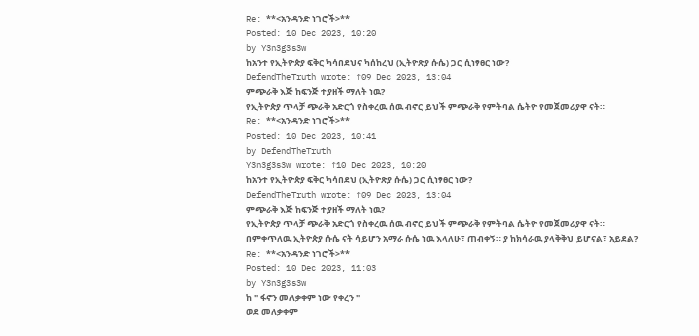Re: **<አንዳንድ ነገሮች>**
Posted: 10 Dec 2023, 10:20
by Y3n3g3s3w
ከአንተ የኢትዮጵያ ፍቅር ካሳበደህና ካሰከረህ (ኢትዮጽያ ሱሴ) ጋር ሲነፃፀር ነው?
DefendTheTruth wrote: ↑09 Dec 2023, 13:04
ምጭራቅ እጅ ከፍንጅ ተያዘች ማለት ነዉ?
የኢትዮጵያ ጥላቻ ጭራቅ አድርጎ የስቀረዉ ሰዉ ብኖር ይህች ምጭራቅ የምትባል ሴትዮ የመጀመሪያዋ ናት።
Re: **<አንዳንድ ነገሮች>**
Posted: 10 Dec 2023, 10:41
by DefendTheTruth
Y3n3g3s3w wrote: ↑10 Dec 2023, 10:20
ከአንተ የኢትዮጵያ ፍቅር ካሳበደህ (ኢትዮጽያ ሱሴ) ጋር ሲነፃፀር ነው?
DefendTheTruth wrote: ↑09 Dec 2023, 13:04
ምጭራቅ እጅ ከፍንጅ ተያዘች ማለት ነዉ?
የኢትዮጵያ ጥላቻ ጭራቅ አድርጎ የስቀረዉ ሰዉ ብኖር ይህች ምጭራቅ የምትባል ሴትዮ የመጀመሪያዋ ናት።
በምቀጥለዉ ኢትዮጵያ ሱሴ ናት ሳይሆን አማራ ሱሴ ነዉ እላለሁ፣ ጠብቀኝ። ያ ከክሳራዉ ያላቅቅህ ይሆናል፣ አይደል?
Re: **<አንዳንድ ነገሮች>**
Posted: 10 Dec 2023, 11:03
by Y3n3g3s3w
ከ " ፋኖን መለቃቀም ነው የቀረን "
ወደ መለቃቀም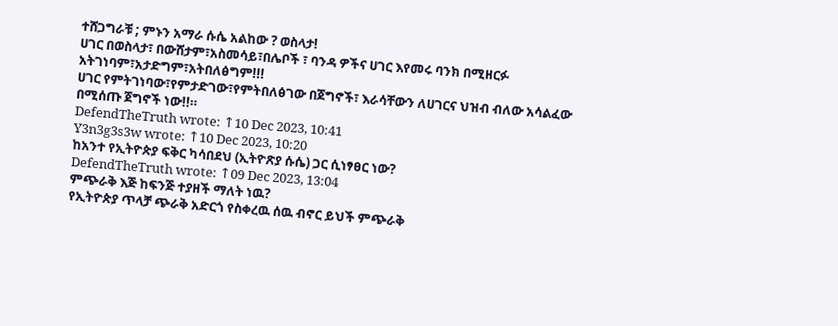ተሸጋግራቹ ; ምኑን አማራ ሱሴ አልከው ? ወስላታ!
ሀገር በወስላታ፣ በውሸታም፣አስመሳይ፣በሌቦች ፣ ባንዳ ዎችና ሀገር እየመሩ ባንክ በሚዘርፉ አትገነባም፣አታድግም፣አትበለፅግም!!!
ሀገር የምትገነባው፣የምታድገው፣የምትበለፅገው በጀግኖች፣ እራሳቸውን ለሀገርና ህዝብ ብለው አሳልፈው በሚሰጡ ጀግኖች ነው!!።
DefendTheTruth wrote: ↑10 Dec 2023, 10:41
Y3n3g3s3w wrote: ↑10 Dec 2023, 10:20
ከአንተ የኢትዮጵያ ፍቅር ካሳበደህ (ኢትዮጽያ ሱሴ) ጋር ሲነፃፀር ነው?
DefendTheTruth wrote: ↑09 Dec 2023, 13:04
ምጭራቅ እጅ ከፍንጅ ተያዘች ማለት ነዉ?
የኢትዮጵያ ጥላቻ ጭራቅ አድርጎ የስቀረዉ ሰዉ ብኖር ይህች ምጭራቅ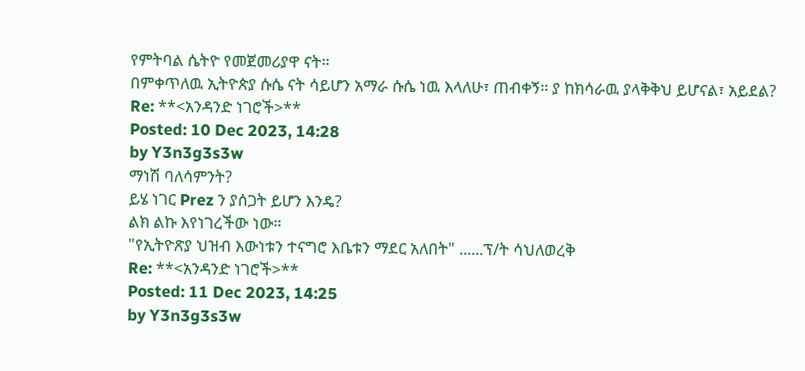የምትባል ሴትዮ የመጀመሪያዋ ናት።
በምቀጥለዉ ኢትዮጵያ ሱሴ ናት ሳይሆን አማራ ሱሴ ነዉ እላለሁ፣ ጠብቀኝ። ያ ከክሳራዉ ያላቅቅህ ይሆናል፣ አይደል?
Re: **<አንዳንድ ነገሮች>**
Posted: 10 Dec 2023, 14:28
by Y3n3g3s3w
ማነሽ ባለሳምንት?
ይሄ ነገር Prez ን ያሰጋት ይሆን እንዴ?
ልክ ልኩ እየነገረችው ነው።
"የኢትዮጽያ ህዝብ እውነቱን ተናግሮ እቤቱን ማደር አለበት" ......ፕ/ት ሳህለወረቅ
Re: **<አንዳንድ ነገሮች>**
Posted: 11 Dec 2023, 14:25
by Y3n3g3s3w